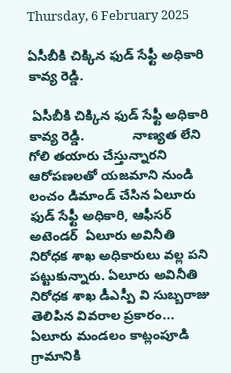Thursday, 6 February 2025

ఏసీబీకి చిక్కిన ఫుడ్ సేఫ్టీ అధికారి కావ్య రెడ్డి.

 ఏసీబీకి చిక్కిన ఫుడ్ సేఫ్టీ అధికారి కావ్య రెడ్డి.             నాణ్యత లేని గోలి తయారు చేస్తున్నారని ఆరోపణలతో యజమాని నుండి లంచం డిమాండ్ చేసిన ఏలూరు ఫుడ్ సేఫ్టీ అధికారి, ఆఫీసర్ అటెండర్  ఏలూరు అవినీతి నిరోధక శాఖ అధికారులు వల్ల పని పట్టుకున్నారు. ఏలూరు అవినీతి నిరోధక శాఖ డీఎస్పీ వి సుబ్బరాజు తెలిపిన వివరాల ప్రకారం... ఏలూరు మండలం కాట్లంపూడి గ్రామానికి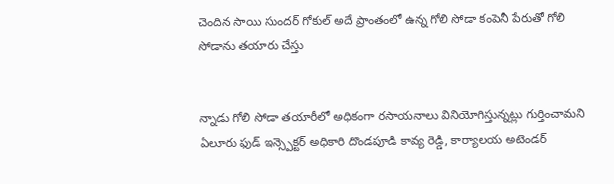చెందిన సాయి సుందర్ గోకుల్ అదే ప్రాంతంలో ఉన్న గోలి సోడా కంపెనీ పేరుతో గోలి సోడాను తయారు చేస్తు


న్నాడు గోలి సోడా తయారీలో అధికంగా రసాయనాలు వినియోగిస్తున్నట్లు గుర్తించామని ఏలూరు ఫుడ్ ఇన్స్పెక్టర్ అధికారి దొండపూడి కావ్య రెడ్డి, కార్యాలయ అటెండర్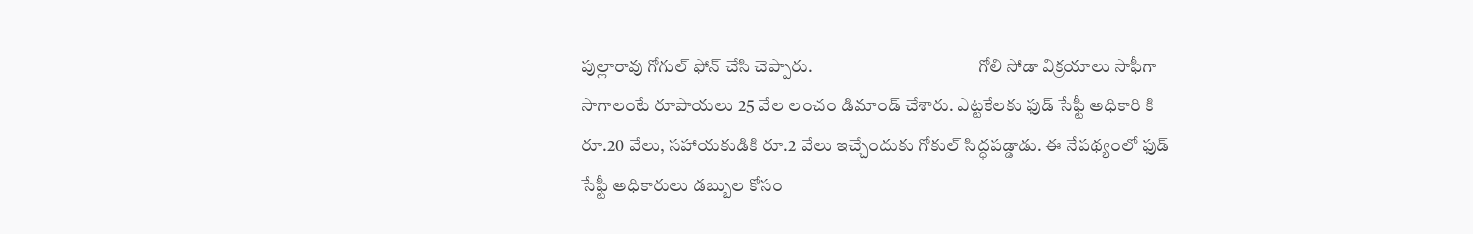పుల్లారావు గోగుల్ ఫోన్ చేసి చెప్పారు.                                               గోలి సోడా విక్రయాలు సాఫీగా సాగాలంటే రూపాయలు 25 వేల లంచం డిమాండ్ చేశారు. ఎట్టకేలకు ఫుడ్ సేఫ్టీ అధికారి కి రూ.20 వేలు, సహాయకుడికి రూ.2 వేలు ఇచ్చేందుకు గోకుల్ సిద్ధపడ్డాడు. ఈ నేపథ్యంలో ఫుడ్ సేఫ్టీ అధికారులు డబ్బుల కోసం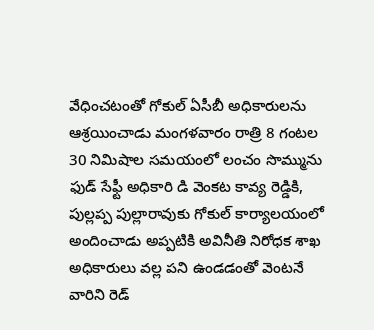వేధించటంతో గోకుల్ ఏసీబీ అధికారులను ఆశ్రయించాడు మంగళవారం రాత్రి 8 గంటల 30 నిమిషాల సమయంలో లంచం సొమ్మును ఫుడ్ సేఫ్టీ అధికారి డి వెంకట కావ్య రెడ్డికి, పుల్లప్ప పుల్లారావుకు గోకుల్ కార్యాలయంలో అందించాడు అప్పటికి అవినీతి నిరోధక శాఖ అధికారులు వల్ల పని ఉండడంతో వెంటనే వారిని రెడ్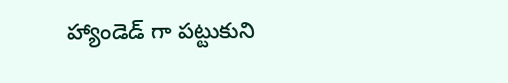హ్యాండెడ్ గా పట్టుకుని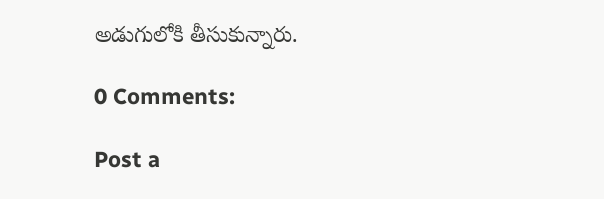అడుగులోకి తీసుకున్నారు.

0 Comments:

Post a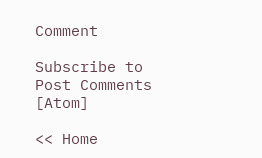Comment

Subscribe to Post Comments [Atom]

<< Home